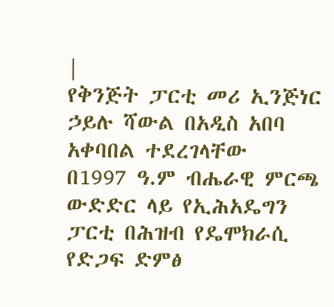|
የቅንጅት ፓርቲ መሪ ኢንጅነር ኃይሉ ሻውል በአዲስ አበባ አቀባበል ተደረገላቸው
በ1997 ዓ.ም ብሔራዊ ምርጫ ውድድር ላይ የኢሕአዴግን ፓርቲ በሕዝብ የዴሞክራሲ የድጋፍ ድምፅ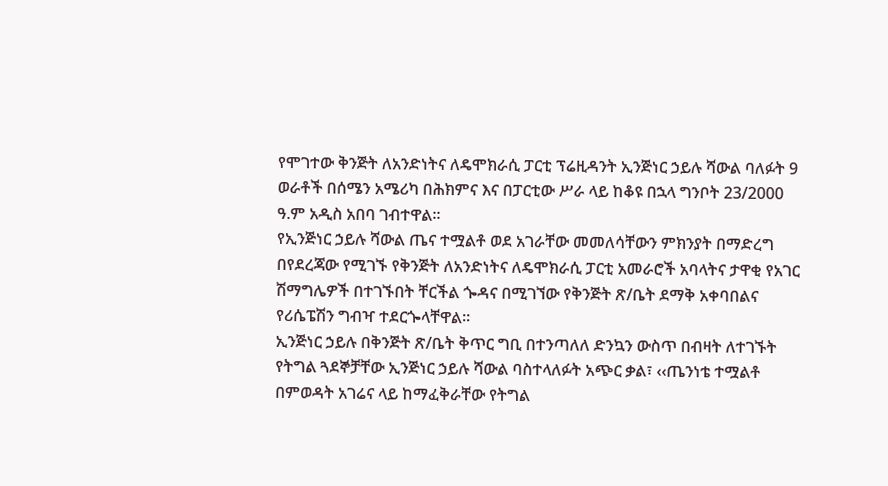የሞገተው ቅንጅት ለአንድነትና ለዴሞክራሲ ፓርቲ ፕሬዚዳንት ኢንጅነር ኃይሉ ሻውል ባለፉት 9 ወራቶች በሰሜን አሜሪካ በሕክምና እና በፓርቲው ሥራ ላይ ከቆዩ በኋላ ግንቦት 23/2000 ዓ.ም አዲስ አበባ ገብተዋል፡፡
የኢንጅነር ኃይሉ ሻውል ጤና ተሟልቶ ወደ አገራቸው መመለሳቸውን ምክንያት በማድረግ በየደረጃው የሚገኙ የቅንጅት ለአንድነትና ለዴሞክራሲ ፓርቲ አመራሮች አባላትና ታዋቂ የአገር ሽማግሌዎች በተገኙበት ቸርችል ጐዳና በሚገኘው የቅንጅት ጽ/ቤት ደማቅ አቀባበልና የሪሴፔሽን ግብዣ ተደርጐላቸዋል፡፡
ኢንጅነር ኃይሉ በቅንጅት ጽ/ቤት ቅጥር ግቢ በተንጣለለ ድንኳን ውስጥ በብዛት ለተገኙት የትግል ጓደኞቻቸው ኢንጅነር ኃይሉ ሻውል ባስተላለፉት አጭር ቃል፣ ‹‹ጤንነቴ ተሟልቶ በምወዳት አገሬና ላይ ከማፈቅራቸው የትግል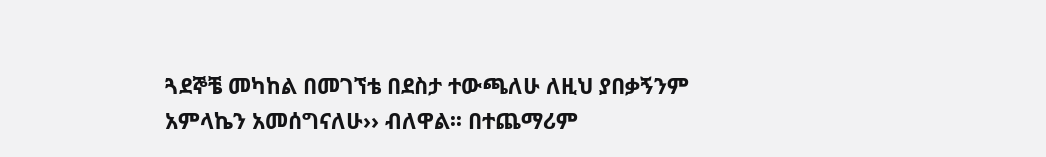ጓደኞቼ መካከል በመገኘቴ በደስታ ተውጫለሁ ለዚህ ያበቃኝንም አምላኬን አመሰግናለሁ›› ብለዋል፡፡ በተጨማሪም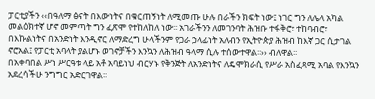ፓርቲያችን ‹‹በዓለማ ፅናት በእውነትና በቁርጠኝነት ለሚመጡ ሁሉ በራችን ክፍት ነው፤ ነገር ግን ለሌላ አካል መልዕክተኛ ሆኖ መምጣት ግን ፈጽሞ የተከለከለ ነው፡፡ አገራችንን ለመገንባት ሕዝቡ ተፋቅሮ፣ ተከባብሮ፣ በእኩልነትና በአንድነት እንዲኖር ለማድረግ ሁላችንም የጋራ ኃላፊነት አለብን የኢትዮጵያ ሕዝብ ከእኛ ጋር ሲታገል ኖሮአል፤ የፓርቲ አባላት ያልሆኑ ወገኖቻችን እንኳን ለሕዝብ ዓላማ ሲሉ ተሰውተዋል፡፡›› ብለዋል፡፡
በአቀባበል ሥነ ሥርዓቱ ላይ አቶ አባይነህ ብርሃኑ የቅንጅት ለአንድነትና ለዴሞክራሲ የሥራ አስፈጻሚ አባል የእንኳን አደረሳችሁ ንግግር አድርገዋል፡፡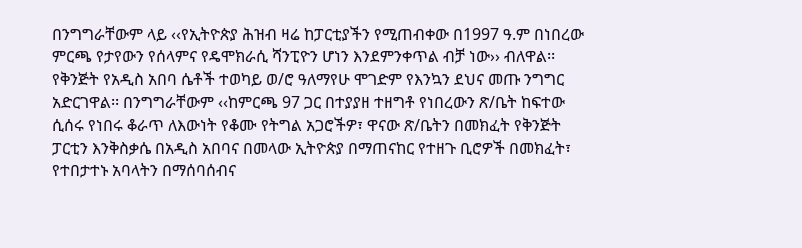በንግግራቸውም ላይ ‹‹የኢትዮጵያ ሕዝብ ዛሬ ከፓርቲያችን የሚጠብቀው በ1997 ዓ.ም በነበረው ምርጫ የታየውን የሰላምና የዴሞክራሲ ሻንፒዮን ሆነን እንደምንቀጥል ብቻ ነው›› ብለዋል፡፡
የቅንጅት የአዲስ አበባ ሴቶች ተወካይ ወ/ሮ ዓለማየሁ ሞገድም የእንኳን ደህና መጡ ንግግር አድርገዋል፡፡ በንግግራቸውም ‹‹ከምርጫ 97 ጋር በተያያዘ ተዘግቶ የነበረውን ጽ/ቤት ከፍተው ሲሰሩ የነበሩ ቆራጥ ለእውነት የቆሙ የትግል አጋሮችዎ፣ ዋናው ጽ/ቤትን በመክፈት የቅንጅት ፓርቲን እንቅስቃሴ በአዲስ አበባና በመላው ኢትዮጵያ በማጠናከር የተዘጉ ቢሮዎች በመክፈት፣ የተበታተኑ አባላትን በማሰባሰብና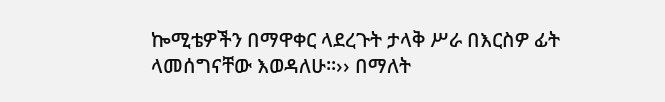ኰሚቴዎችን በማዋቀር ላደረጉት ታላቅ ሥራ በእርስዎ ፊት ላመሰግናቸው እወዳለሁ፡፡›› በማለት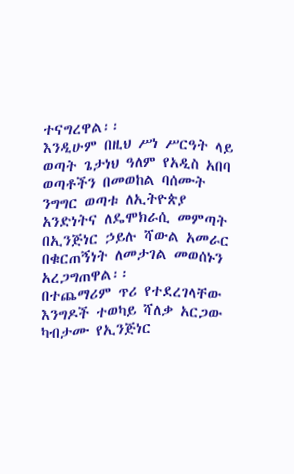ተናግረዋል፡፡
እንዲሁም በዚህ ሥነ ሥርዓት ላይ ወጣት ጌታነህ ዓለም የአዲስ አበባ ወጣቶችን በመወከል ባሰሙት ንግግር ወጣቱ ለኢትዮጵያ አንድነትና ለዴሞክራሲ መምጣት በኢንጅነር ኃይሉ ሻውል አመራር በቁርጠኝነት ለመታገል መወሰኑን አረጋግጠዋል፡፡
በተጨማሪም ጥሪ የተደረገላቸው እንግዶች ተወካይ ሻለቃ አርጋው ካብታሙ የኢንጅነር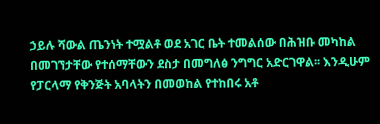ኃይሉ ሻውል ጤንነት ተሟልቶ ወደ አገር ቤት ተመልሰው በሕዝቡ መካከል በመገኘታቸው የተሰማቸውን ደስታ በመግለፅ ንግግር አድርገዋል፡፡ እንዲሁም የፓርላማ የቅንጅት አባላትን በመወከል የተከበሩ አቶ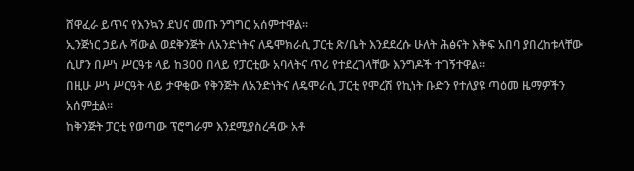ሸዋፈራ ይጥና የእንኳን ደህና መጡ ንግግር አሰምተዋል፡፡
ኢንጅነር ኃይሉ ሻውል ወደቅንጅት ለአንድነትና ለዴሞክራሲ ፓርቲ ጽ/ቤት እንደደረሱ ሁለት ሕፅናት እቅፍ አበባ ያበረከቱላቸው ሲሆን በሥነ ሥርዓቱ ላይ ከ300 በላይ የፓርቲው አባላትና ጥሪ የተደረገላቸው እንግዶች ተገኝተዋል፡፡
በዚሁ ሥነ ሥርዓት ላይ ታዋቂው የቅንጅት ለአንድነትና ለዴሞራሲ ፓርቲ የሞረሽ የኪነት ቡድን የተለያዩ ጣዕመ ዜማዎችን አሰምቷል፡፡
ከቅንጅት ፓርቲ የወጣው ፕሮግራም እንደሚያስረዳው አቶ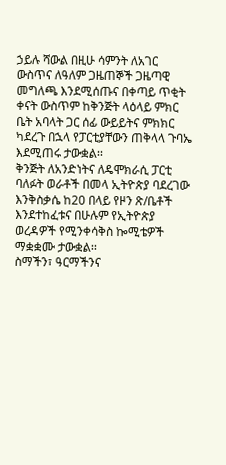ኃይሉ ሻውል በዚሁ ሳምንት ለአገር ውስጥና ለዓለም ጋዜጠኞች ጋዜጣዊ መግለጫ እንደሚሰጡና በቀጣይ ጥቂት ቀናት ውስጥም ከቅንጅት ላዕላይ ምክር ቤት አባላት ጋር ሰፊ ውይይትና ምክክር ካደረጉ በኋላ የፓርቲያቸውን ጠቅላላ ጉባኤ እደሚጠሩ ታውቋል፡፡
ቅንጅት ለአንድነትና ለዴሞክራሲ ፓርቲ ባለፉት ወራቶች በመላ ኢትዮጵያ ባደረገው እንቅስቃሴ ከ20 በላይ የዞን ጽ/ቤቶች እንደተከፈቱና በሁሉም የኢትዮጵያ ወረዳዎች የሚንቀሳቅስ ኰሚቴዎች ማቋቋሙ ታውቋል፡፡
ስማችን፣ ዓርማችንና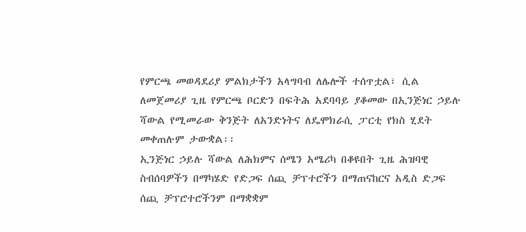የምርጫ መወዳደሪያ ምልክታችን አላግባብ ለሌሎች ተሰጥቷል፣ ሲል ለመጀመሪያ ጊዜ የምርጫ ቦርድን በፍትሕ አደባባይ ያቆመው በኢንጅነር ኃይሉ ሻውል የሚመራው ቅንጅት ለአንድነትና ለዴሞክራሲ ፓርቲ የክስ ሂደት መቀጠሉም ታውቋል፡፡
ኢንጅነር ኃይሉ ሻውል ለሕክምና ሰሜን አሜሪካ በቆዩበት ጊዜ ሕዝባዊ ስብሰባዎችን በማካሄድ የድጋፍ ሰጪ ቻፕተሮችን በማጠናከርና አዲስ ድጋፍ ሰጪ ቻፕሮተሮችንም በማቋቋም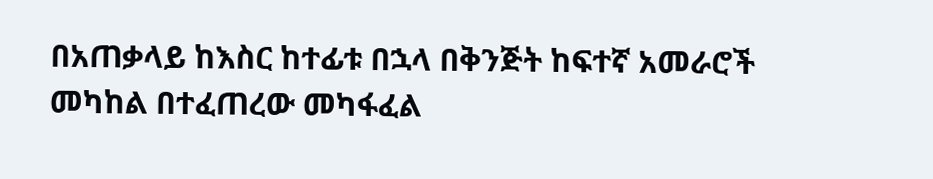በአጠቃላይ ከእስር ከተፊቱ በኋላ በቅንጅት ከፍተኛ አመራሮች መካከል በተፈጠረው መካፋፈል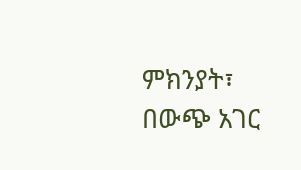ምክንያት፣ በውጭ አገር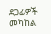ደጋፊዎች መካከል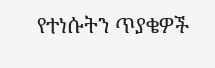የተነሱትን ጥያቄዎች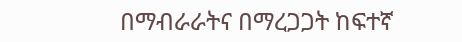በማብራራትና በማረጋጋት ከፍተኛ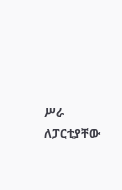ሥራ ለፓርቲያቸው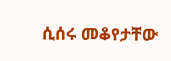ሲሰሩ መቆየታቸው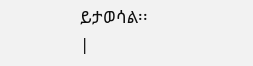ይታወሳል፡፡
|